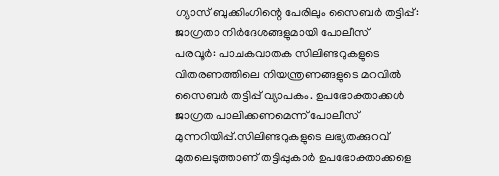ഗ്യാസ് ബുക്കിംഗിന്റെ പേരിലും സൈബർ തട്ടിപ്പ്: ജാഗ്രതാ നിർദേശങ്ങളുമായി പോലീസ്
പരവൂർ: പാചകവാതക സിലിണ്ടറുകളുടെ വിതരണത്തിലെ നിയന്ത്രണങ്ങളുടെ മറവിൽ സൈബർ തട്ടിപ്പ് വ്യാപകം. ഉപഭോക്താക്കൾ ജാഗ്രത പാലിക്കണമെന്ന് പോലീസ് മുന്നറിയിപ്പ്.സിലിണ്ടറുകളുടെ ലഭ്യതക്കുറവ് മുതലെടുത്താണ് തട്ടിപ്പുകാർ ഉപഭോക്താക്കളെ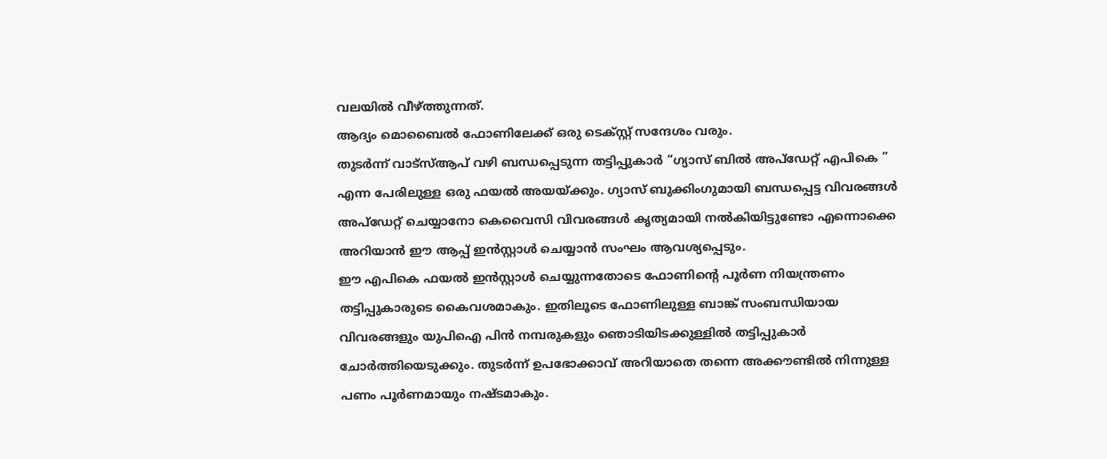വലയിൽ വീഴ്ത്തുന്നത്.
ആദ്യം മൊബൈൽ ഫോണിലേക്ക് ഒരു ടെക്സ്റ്റ് സന്ദേശം വരും.
തുടർന്ന് വാട്സ്ആപ് വഴി ബന്ധപ്പെടുന്ന തട്ടിപ്പുകാർ “ഗ്യാസ് ബിൽ അപ്ഡേറ്റ് എപികെ ” എന്ന പേരിലുള്ള ഒരു ഫയൽ അയയ്ക്കും. ഗ്യാസ് ബുക്കിംഗുമായി ബന്ധപ്പെട്ട വിവരങ്ങൾ അപ്ഡേറ്റ് ചെയ്യാനോ കെവൈസി വിവരങ്ങൾ കൃത്യമായി നൽകിയിട്ടുണ്ടോ എന്നൊക്കെ അറിയാൻ ഈ ആപ്പ് ഇൻസ്റ്റാൾ ചെയ്യാൻ സംഘം ആവശ്യപ്പെടും.
ഈ എപികെ ഫയൽ ഇൻസ്റ്റാൾ ചെയ്യുന്നതോടെ ഫോണിന്റെ പൂർണ നിയന്ത്രണം തട്ടിപ്പുകാരുടെ കൈവശമാകും. ഇതിലൂടെ ഫോണിലുള്ള ബാങ്ക് സംബന്ധിയായ വിവരങ്ങളും യുപിഐ പിൻ നമ്പരുകളും ഞൊടിയിടക്കുള്ളിൽ തട്ടിപ്പുകാർ ചോർത്തിയെടുക്കും. തുടർന്ന് ഉപഭോക്കാവ് അറിയാതെ തന്നെ അക്കൗണ്ടിൽ നിന്നുള്ള പണം പൂർണമായും നഷ്ടമാകും.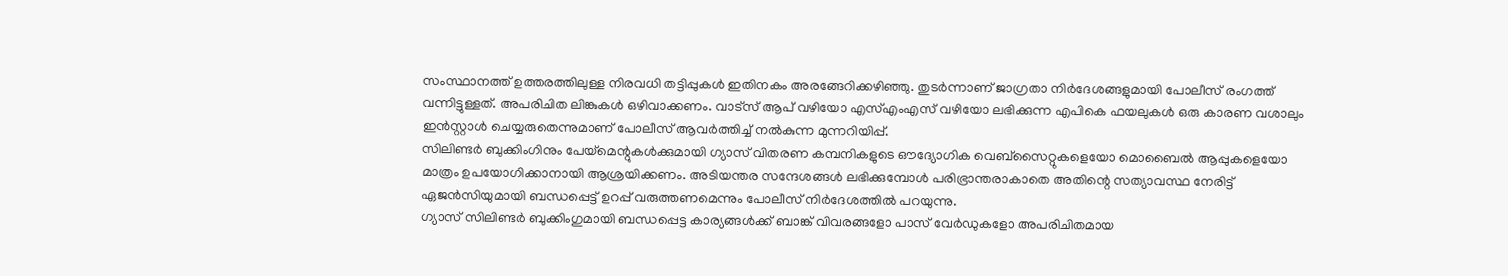സംസ്ഥാനത്ത് ഉത്തരത്തിലുള്ള നിരവധി തട്ടിപ്പുകൾ ഇതിനകം അരങ്ങേറിക്കഴിഞ്ഞു. തുടർന്നാണ് ജാഗ്രതാ നിർദേശങ്ങളുമായി പോലീസ് രംഗത്ത് വന്നിട്ടുള്ളത്. അപരിചിത ലിങ്കുകൾ ഒഴിവാക്കണം. വാട്സ് ആപ് വഴിയോ എസ്എംഎസ് വഴിയോ ലഭിക്കുന്ന എപികെ ഫയലുകൾ ഒരു കാരണ വശാലും ഇൻസ്റ്റാൾ ചെയ്യരുതെന്നുമാണ് പോലീസ് ആവർത്തിച്ച് നൽകുന്ന മുന്നറിയിപ്പ്.
സിലിണ്ടർ ബുക്കിംഗിനും പേയ്മെന്റുകൾക്കുമായി ഗ്യാസ് വിതരണ കമ്പനികളുടെ ഔദ്യോഗിക വെബ്സൈറ്റുകളെയോ മൊബൈൽ ആപ്പുകളെയോ മാത്രം ഉപയോഗിക്കാനായി ആശ്രയിക്കണം. അടിയന്തര സന്ദേശങ്ങൾ ലഭിക്കുമ്പോൾ പരിഭ്രാന്തരാകാതെ അതിന്റെ സത്യാവസ്ഥ നേരിട്ട് ഏജൻസിയുമായി ബന്ധപ്പെട്ട് ഉറപ്പ് വരുത്തണമെന്നും പോലീസ് നിർദേശത്തിൽ പറയുന്നു.
ഗ്യാസ് സിലിണ്ടർ ബുക്കിംഗുമായി ബന്ധപ്പെട്ട കാര്യങ്ങൾക്ക് ബാങ്ക് വിവരങ്ങളോ പാസ് വേർഡുകളോ അപരിചിതമായ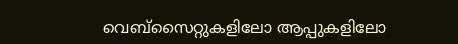വെബ്സൈറ്റുകളിലോ ആപ്പുകളിലോ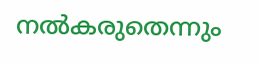നൽകരുതെന്നും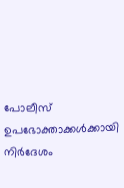പോലീസ് ഉപഭോക്താക്കൾക്കായി നിർദേശം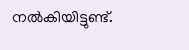നൽകിയിട്ടുണ്ട്.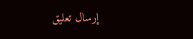إرسال تعليق